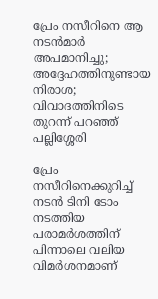പ്രേം നസീറിനെ ആ നടൻമാർ അപമാനിച്ചു; അദ്ദേഹത്തിനുണ്ടായ നിരാശ; വിവാദത്തിനിടെ തുറന്ന് പറഞ്ഞ് പല്ലിശ്ശേരി

പ്രേം നസീറിനെക്കുറിച്ച് നടൻ ടിനി ടോം നടത്തിയ പരാമർശത്തിന് പിന്നാലെ വലിയ വിമർശനമാണ്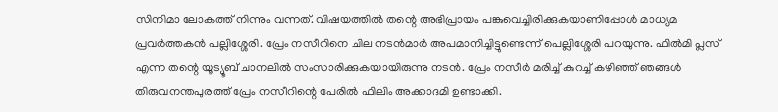സിനിമാ ലോകത്ത് നിന്നും വന്നത്. വിഷയത്തിൽ തന്റെ അഭിപ്രായം പങ്കുവെച്ചിരിക്കുകയാണിപ്പോൾ മാധ്യമ പ്രവർത്തകൻ പല്ലിശ്ശേരി. പ്രേം നസീറിനെ ചില ന‌ടൻമാർ അപമാനിച്ചിട്ടുണ്ടെന്ന് പെല്ലിശ്ശേരി പറയുന്നു. ഫിൽമി പ്ലസ് എന്ന തന്റെ യൂട്യൂബ് ചാനലിൽ സംസാരിക്കുകയായിരുന്നു നടൻ. പ്രേം നസീർ മരിച്ച് കുറച്ച് കഴിഞ്ഞ് ഞങ്ങൾ തിരുവനന്തപുരത്ത് പ്രേം നസീറിന്റെ പേരിൽ ഫിലിം അക്കാദമി ഉണ്ടാക്കി.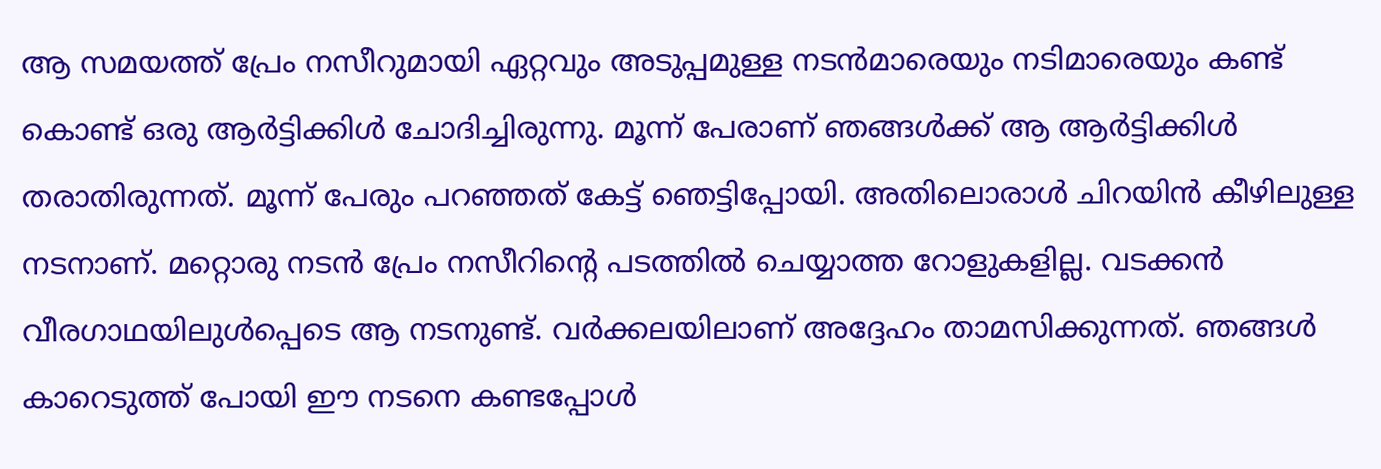ആ സമയത്ത് പ്രേം നസീറുമായി ഏറ്റവും അടുപ്പമുള്ള നടൻമാരെയും നടിമാരെയും കണ്ട് കൊണ്ട് ഒരു ആർട്ടിക്കിൾ ചോദിച്ചിരുന്നു. മൂന്ന് പേരാണ് ഞങ്ങൾക്ക് ആ ആർട്ടിക്കിൾ തരാതിരുന്നത്. മൂന്ന് പേരും പറഞ്ഞത് കേട്ട് ഞെട്ടിപ്പോയി. അതിലൊരാൾ ചിറയിൻ കീഴിലുള്ള നടനാണ്. മറ്റൊരു നടൻ പ്രേം നസീറിന്റെ പടത്തിൽ ചെയ്യാത്ത റോളുകളില്ല. വടക്കൻ വീരഗാഥയിലുൾപ്പെടെ ആ നടനുണ്ട്. വർക്കലയിലാണ് അദ്ദേഹം താമസിക്കുന്നത്. ഞങ്ങൾ കാറെടുത്ത് പോയി ഈ നടനെ കണ്ടപ്പോൾ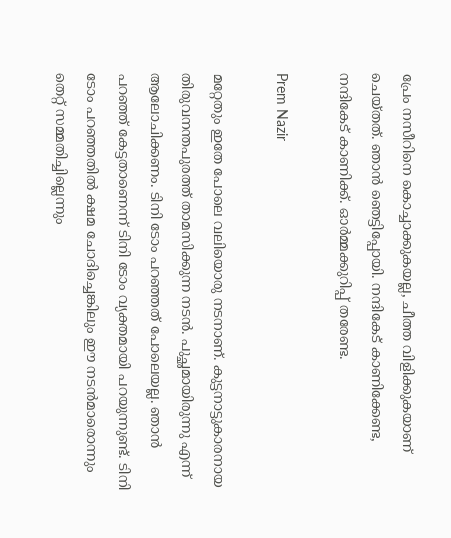പ്രേം നസീറിനെ കൊച്ചാക്കുകയല്ല, ചീത്ത വിളിക്കുകയാണ് ചെയ്തത്. ഞാൻ ഞെട്ടിപ്പോയി. നന്ദികേട് കാണിക്കേണ്ട, നന്ദികേട് കാണിക്ക്. ഓർമ്മക്കുറിപ്പ് തരേണ്ട.

Prem Nazir

മറ്റേതും ഇതേ പോലെ വലിയൊരു നടനാണ്. കുട്ടനാട്ടുകാരനായ തിരുവനന്തപുരത്ത് താമസിക്കുന്ന നടൻ. പുച്ഛമായിരുന്നു എന്ന് ആലോചിക്കണം. ടിനി ടോം പറഞ്ഞത് പോലെയല്ല. ഞാൻ പറഞ്ഞ് കേട്ടതാണെന്ന് ടിനി ടോം വ്യക്തമായി പറയുന്നുണ്ട്. ടിനി ടോം പറഞ്ഞതിൽ ക്ഷമ ചോദിച്ചെങ്കിലും ഈ നടൻമാരൊന്നും തെറ്റ് സമ്മതിച്ചില്ലെന്നും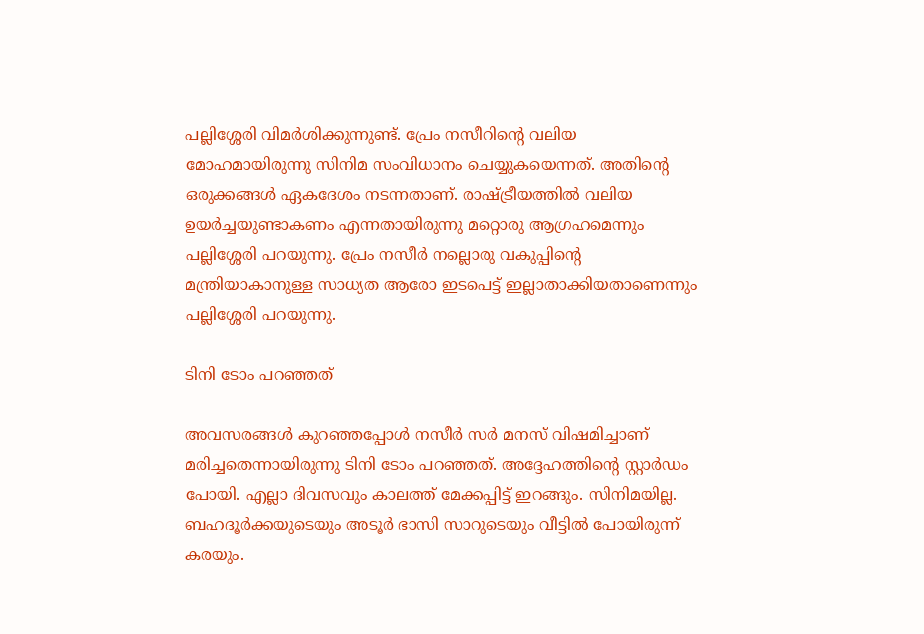പല്ലിശ്ശേരി വിമർശിക്കുന്നുണ്ട്. പ്രേം നസീറിന്റെ വലിയ മോഹമായിരുന്നു സിനിമ സംവിധാനം ചെയ്യുകയെന്നത്. അതിന്റെ ഒരുക്കങ്ങൾ ഏകദേശം നടന്നതാണ്. രാഷ്ട്രീയത്തിൽ വലിയ ഉയർച്ചയുണ്ടാകണം എന്നതായിരുന്നു മറ്റൊരു ആഗ്രഹമെന്നും പല്ലിശ്ശേരി പറയുന്നു. പ്രേം നസീർ നല്ലൊരു വകുപ്പിന്റെ മന്ത്രിയാകാനുള്ള സാധ്യത ആരോ ഇടപെട്ട് ഇല്ലാതാക്കിയതാണെന്നും പല്ലിശ്ശേരി പറയുന്നു.

ടിനി ടോം പറഞ്ഞത്

അവസരങ്ങൾ കുറഞ്ഞപ്പോൾ നസീർ സർ മനസ് വിഷമിച്ചാണ് മരിച്ചതെന്നായിരുന്നു ടിനി ടോം പറഞ്ഞത്. അദ്ദേഹത്തിന്റെ സ്റ്റാർഡം പോയി. എല്ലാ ദിവസവും കാലത്ത് മേക്കപ്പിട്ട് ഇറങ്ങും. സിനിമയില്ല. ബഹദൂർക്കയുടെയും അടൂർ ഭാസി സാറു‌ടെയും വീട്ടിൽ പോയിരുന്ന് കരയും.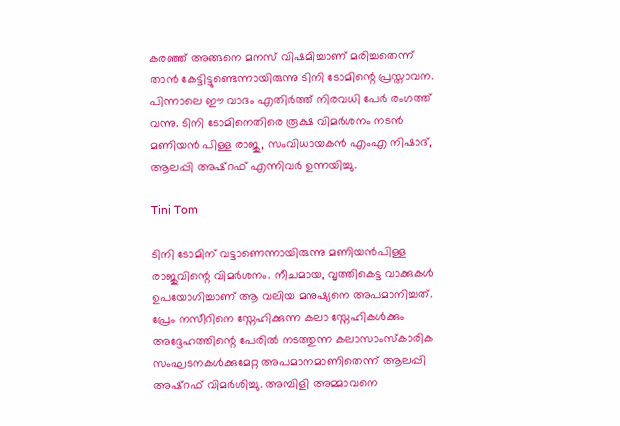കരഞ്ഞ് അങ്ങനെ മനസ് വിഷമിച്ചാണ് മരിച്ചതെന്ന് താൻ കേട്ടിട്ടുണ്ടെന്നായിരുന്നു ടിനി ടോമിന്റെ പ്രസ്താവന. പിന്നാലെ ഈ വാദം എതിർത്ത് നിരവധി പേർ രംഗത്ത് വന്നു. ടിനി ടോമിനെതിരെ രൂക്ഷ വിമർശനം നടൻ മണിയൻ പിള്ള രാജു, സംവിധായകൻ എംഎ നിഷാദ്, ആലപ്പി അഷ്റഫ് എന്നിവർ ഉന്നയിച്ചു.

Tini Tom

ടിനി ടോമിന് വട്ടാണെന്നായിരുന്നു മണിയൻപിള്ള രാജുവിന്റെ വിമർശനം. നീചമായ, വൃത്തികെട്ട വാക്കുകൾ ഉപയോഗിച്ചാണ് ആ വലിയ മനുഷ്യനെ അപമാനിച്ചത്. പ്രേം നസീറിനെ സ്നേഹിക്കുന്ന കലാ സ്നേഹികൾക്കും അദ്ദേഹത്തിന്റെ പേരിൽ നടത്തുന്ന കലാസാംസ്കാരിക സംഘടനകൾക്കുമേറ്റ അപമാനമാണിതെന്ന് ആലപ്പി അഷ്റഫ് വിമർശിച്ചു. അമ്പിളി അമ്മാവനെ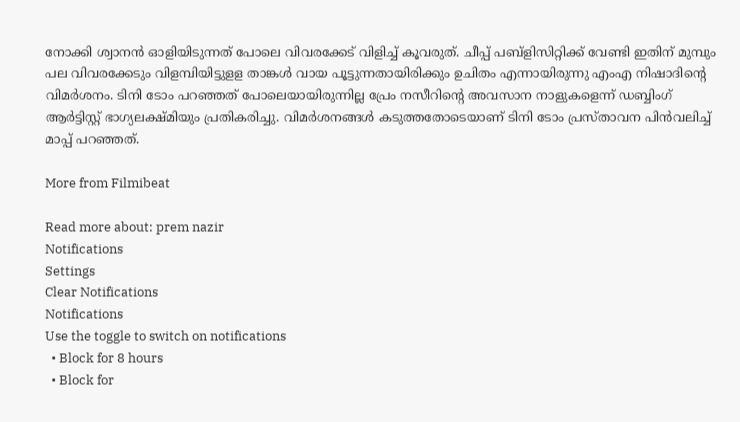നോക്കി ശ്വാനൻ ഓളിയിടുന്നത് പോലെ വിവരക്കേട് വിളിച്ച് കൂവരുത്. ചീപ്പ് പബ്ളിസിറ്റിക്ക് വേണ്ടി ഇതിന് മുമ്പും പല വിവരക്കേടും വിളമ്പിയിട്ടുളള താങ്കൾ വായ പൂട്ടുന്നതായിരിക്കും ഉചിതം എന്നായിരുന്നു എംഎ നിഷാദിന്റെ വിമർശനം. ടിനി ടോം പറഞ്ഞത് പോലെയായിരുന്നില്ല പ്രേം നസീറിന്റെ അവസാന നാളുകളെന്ന് ഡബ്ബിംഗ് ആർട്ടിസ്റ്റ് ഭാഗ്യലക്ഷ്മിയും പ്രതികരിച്ചു. വിമർശനങ്ങൾ കടുത്തതോടെയാണ് ടിനി ടോം പ്രസ്താവന പിൻവലിച്ച് മാപ്പ് പറഞ്ഞത്.

More from Filmibeat

Read more about: prem nazir
Notifications
Settings
Clear Notifications
Notifications
Use the toggle to switch on notifications
  • Block for 8 hours
  • Block for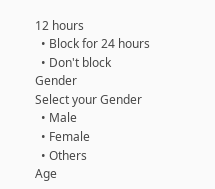12 hours
  • Block for 24 hours
  • Don't block
Gender
Select your Gender
  • Male
  • Female
  • Others
Age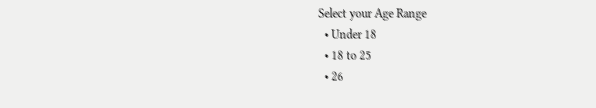Select your Age Range
  • Under 18
  • 18 to 25
  • 26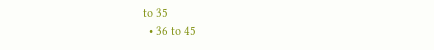to 35
  • 36 to 45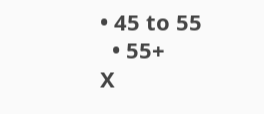• 45 to 55
  • 55+
X